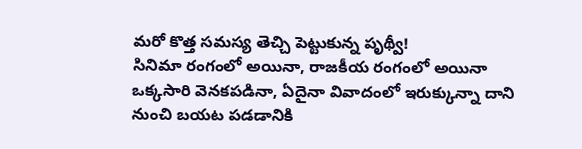మరో కొత్త సమస్య తెచ్చి పెట్టుకున్న పృథ్వీ!
సినిమా రంగంలో అయినా, రాజకీయ రంగంలో అయినా ఒక్కసారి వెనకపడినా, ఏదైనా వివాదంలో ఇరుక్కున్నా దాని నుంచి బయట పడడానికి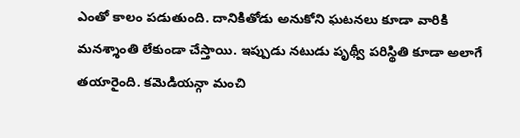ఎంతో కాలం పడుతుంది. దానికితోడు అనుకోని ఘటనలు కూడా వారికి మనశ్శాంతి లేకుండా చేస్తాయి. ఇప్పుడు నటుడు పృథ్వీ పరిస్థితి కూడా అలాగే తయారైంది. కమెడియన్గా మంచి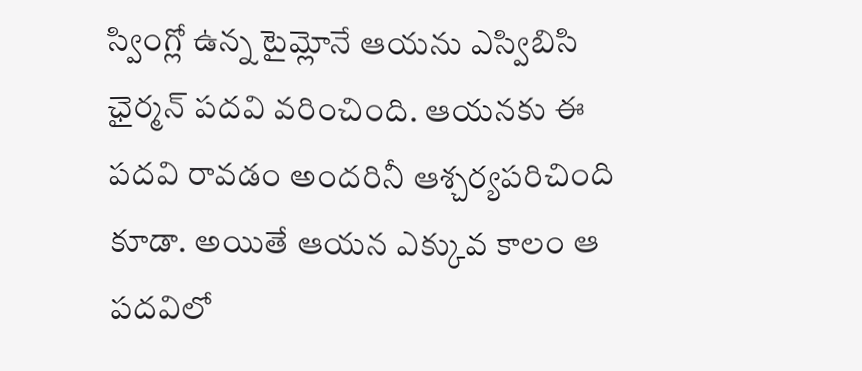స్వింగ్లో ఉన్న టైమ్లోనే ఆయను ఎస్విబిసి ఛైర్మన్ పదవి వరించింది. ఆయనకు ఈ పదవి రావడం అందరినీ ఆశ్చర్యపరిచింది కూడా. అయితే ఆయన ఎక్కువ కాలం ఆ పదవిలో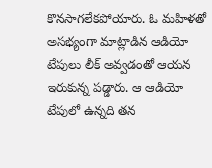కొనసాగలేకపోయారు. ఓ మహిళతో అసభ్యంగా మాట్లాడిన ఆడియో టేపులు లీక్ అవ్వడంతో ఆయన ఇరుకున్న పడ్డారు. ఆ ఆడియో టేపులో ఉన్నది తన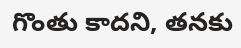గొంతు కాదని, తనకు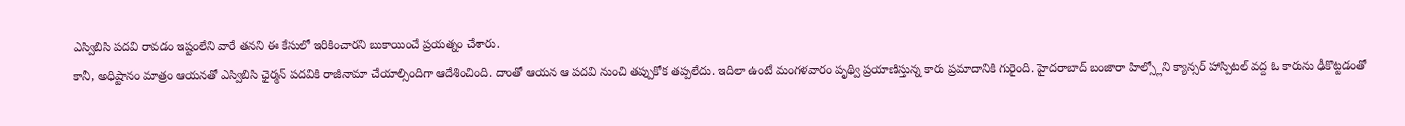ఎస్విబిసి పదవి రావడం ఇష్టంలేని వారే తనని ఈ కేసులో ఇరికించారని బుకాయించే ప్రయత్నం చేశారు.
కానీ, అధిష్టానం మాత్రం ఆయనతో ఎస్విబిసి ఛైర్మన్ పదవికి రాజీనామా చేయాల్సిందిగా ఆదేశించింది. దాంతో ఆయన ఆ పదవి నుంచి తప్పుకోక తప్పలేదు. ఇదిలా ఉంటే మంగళవారం పృథ్వి ప్రయాణిస్తున్న కారు ప్రమాదానికి గురైంది. హైదరాబాద్ బంజారా హిల్స్లోని క్యాన్సర్ హాస్పిటల్ వద్ద ఓ కారును ఢీకొట్టడంతో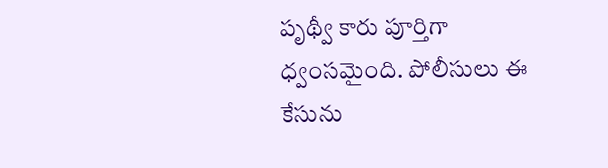పృథ్వీ కారు పూర్తిగా ధ్వంసమైంది. పోలీసులు ఈ కేసును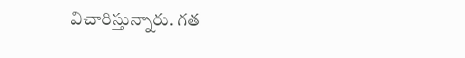విచారిస్తున్నారు. గత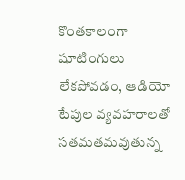కొంతకాలంగా షూటింగులు లేకపోవడం, ఆడియో టేపుల వ్యవహరాలతో సతమతమవుతున్న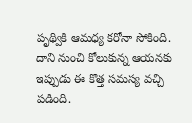పృథ్వికి ఆమధ్య కరోనా సోకింది. దాని నుంచి కోలుకున్న ఆయనకు ఇప్పుడు ఈ కొత్త సమస్య వచ్చి పడింది.